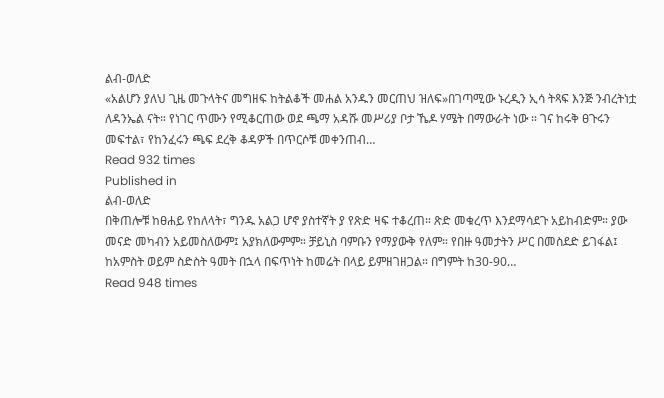ልብ-ወለድ
«አልሆን ያለህ ጊዜ መጉላትና መግዘፍ ከትልቆች መሐል አንዱን መርጠህ ዝለፍ»በገጣሚው ኑረዲን ኢሳ ትጻፍ እንጅ ንብረትነቷ ለዳንኤል ናት። የነገር ጥሙን የሚቆርጠው ወደ ጫማ አዳሹ መሥሪያ ቦታ ኼዶ ሃሜት በማውራት ነው ። ገና ከሩቅ ፀጉሩን መፍተል፣ የከንፈሩን ጫፍ ደረቅ ቆዳዎች በጥርሶቹ መቀንጠብ…
Read 932 times
Published in
ልብ-ወለድ
በቅጠሎቹ ከፀሐይ የከለላት፣ ግንዱ አልጋ ሆኖ ያስተኛት ያ የጽድ ዛፍ ተቆረጠ። ጽድ መቁረጥ እንደማሳደጉ አይከብድም። ያው መናድ መካብን አይመስለውም፤ አያክለውምም። ቻይኒስ ባምቡን የማያውቅ የለም። የበዙ ዓመታትን ሥር በመስደድ ይገፋል፤ ከአምስት ወይም ስድስት ዓመት በኋላ በፍጥነት ከመሬት በላይ ይምዘገዘጋል። በግምት ከ30-90…
Read 948 times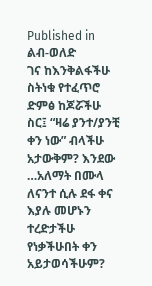Published in
ልብ-ወለድ
ገና ከእንቅልፋችሁ ስትነቁ የተፈጥሮ ድምፅ ከጆሯችሁ ስር፤ “ዛሬ ያንተ/ያንቺ ቀን ነው” ብላችሁ አታውቅም? እንደው …አለማት በሙላ ለናንተ ሲሉ ደፋ ቀና እያሉ መሆኑን ተረድታችሁ የነቃችሁበት ቀን አይታወሳችሁም?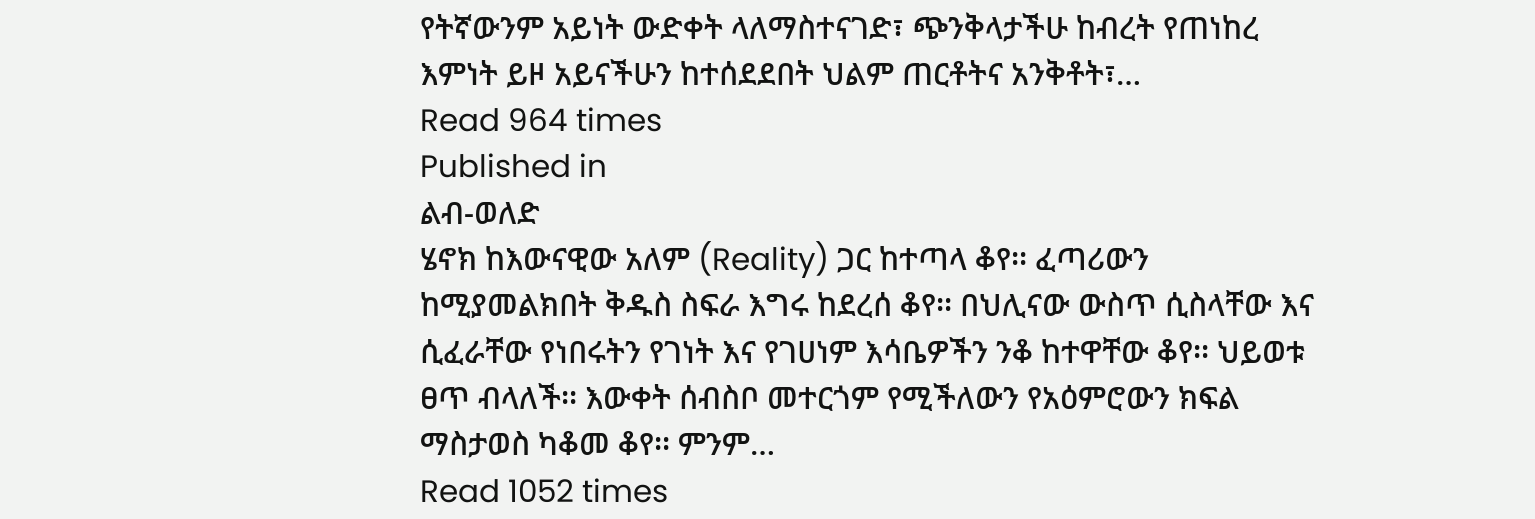የትኛውንም አይነት ውድቀት ላለማስተናገድ፣ ጭንቅላታችሁ ከብረት የጠነከረ እምነት ይዞ አይናችሁን ከተሰደደበት ህልም ጠርቶትና አንቅቶት፣…
Read 964 times
Published in
ልብ-ወለድ
ሄኖክ ከእውናዊው አለም (Reality) ጋር ከተጣላ ቆየ፡፡ ፈጣሪውን ከሚያመልክበት ቅዱስ ስፍራ እግሩ ከደረሰ ቆየ፡፡ በህሊናው ውስጥ ሲስላቸው እና ሲፈራቸው የነበሩትን የገነት እና የገሀነም እሳቤዎችን ንቆ ከተዋቸው ቆየ፡፡ ህይወቱ ፀጥ ብላለች፡፡ እውቀት ሰብስቦ መተርጎም የሚችለውን የአዕምሮውን ክፍል ማስታወስ ካቆመ ቆየ፡፡ ምንም…
Read 1052 times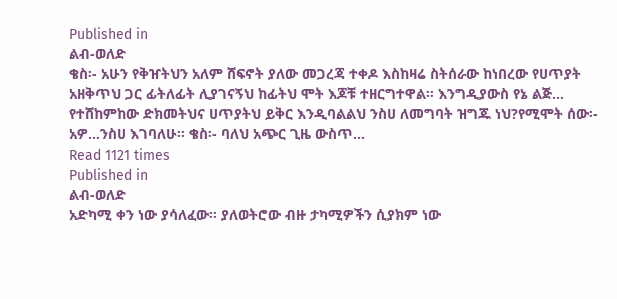Published in
ልብ-ወለድ
ቄስ፡- አሁን የቅዠትህን አለም ሸፍኖት ያለው መጋረጃ ተቀዶ እስከዛሬ ስትሰራው ከነበረው የሀጥያት አዘቅጥህ ጋር ፊትለፊት ሊያገናኝህ ከፊትህ ሞት እጆቹ ተዘርግተዋል። እንግዲያውስ የኔ ልጅ… የተሸከምከው ድክመትህና ሀጥያትህ ይቅር እንዲባልልህ ንስሀ ለመግባት ዝግጁ ነህ?የሚሞት ሰው፡- አዎ…ንስሀ እገባለሁ፡፡ ቄስ፡- ባለህ አጭር ጊዜ ውስጥ…
Read 1121 times
Published in
ልብ-ወለድ
አድካሚ ቀን ነው ያሳለፈው፡፡ ያለወትሮው ብዙ ታካሚዎችን ሲያክም ነው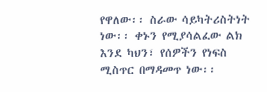የዋለው፡፡ ስራው ሳይካትሪስትነት ነው፡፡ ቀኑን የሚያሳልፈው ልክ እንደ ካህን፣ የሰዎችን የነፍስ ሚስጥር በማዳመጥ ነው፡፡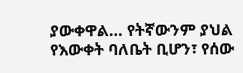ያውቀዋል… የትኛውንም ያህል የእውቀት ባለቤት ቢሆን፣ የሰው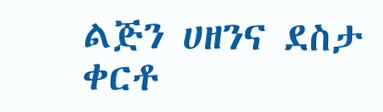ልጅን ሀዘንና ደስታ ቀርቶ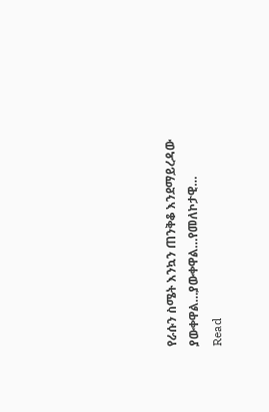የራሱን ስሜት እንኳን ጠንቅቆ እንደማይረዳው ያውቀዋል…ያውቀዋል…የመለኮታዊ…
Read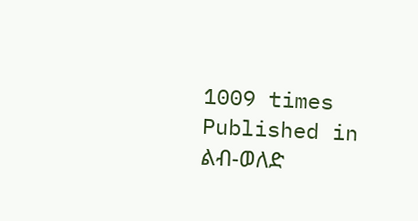1009 times
Published in
ልብ-ወለድ